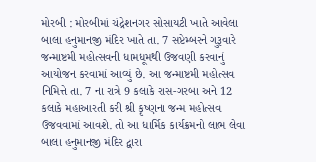મોરબી : મોરબીમાં ચંદ્રેશનગર સોસાયટી ખાતે આવેલા બાલા હનુમાનજી મંદિર ખાતે તા. 7 સપ્ટેમ્બરને ગુરૂવારે જન્માષ્ટમી મહોત્સવની ધામધૂમથી ઉજવણી કરવાનું આયોજન કરવામાં આવ્યું છે. આ જન્માષ્ટમી મહોત્સવ નિમિત્તે તા. 7 ના રાત્રે 9 કલાકે રાસ-ગરબા અને 12 કલાકે મહાઆરતી કરી શ્રી કૃષ્ણના જન્મ મહોત્સવ ઉજવવામાં આવશે. તો આ ધાર્મિક કાર્યક્રમનો લાભ લેવા બાલા હનુમાનજી મંદિર દ્વારા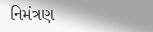નિમંત્રણ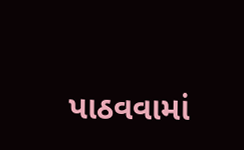પાઠવવામાં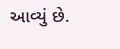આવ્યું છે.